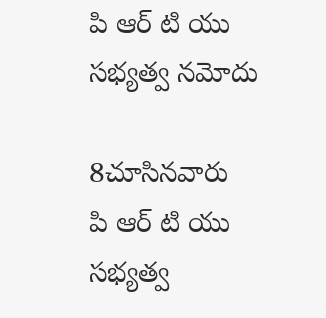పి ఆర్ టి యు సభ్యత్వ నమోదు

8చూసినవారు
పి ఆర్ టి యు సభ్యత్వ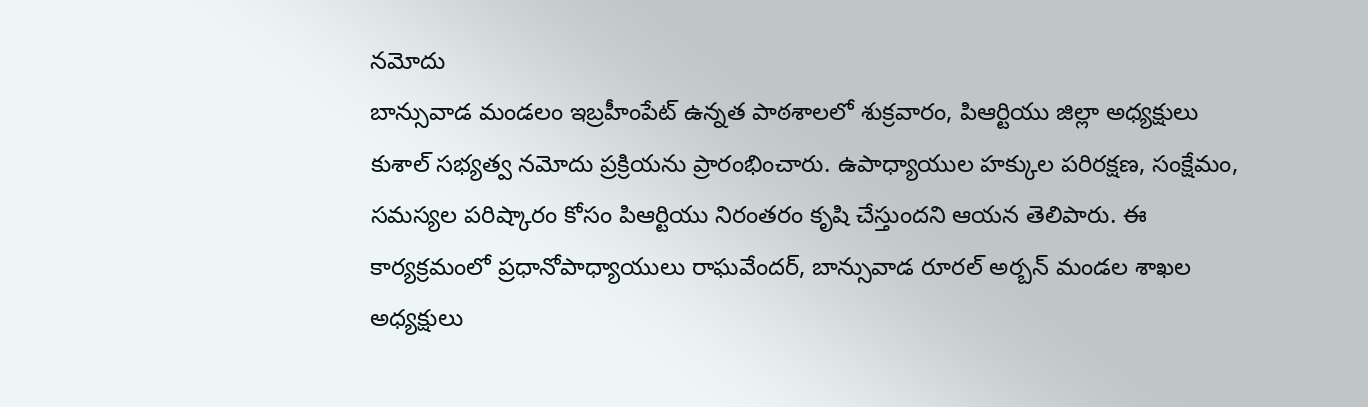నమోదు
బాన్సువాడ మండలం ఇబ్రహీంపేట్ ఉన్నత పాఠశాలలో శుక్రవారం, పిఆర్టియు జిల్లా అధ్యక్షులు కుశాల్ సభ్యత్వ నమోదు ప్రక్రియను ప్రారంభించారు. ఉపాధ్యాయుల హక్కుల పరిరక్షణ, సంక్షేమం, సమస్యల పరిష్కారం కోసం పిఆర్టియు నిరంతరం కృషి చేస్తుందని ఆయన తెలిపారు. ఈ కార్యక్రమంలో ప్రధానోపాధ్యాయులు రాఘవేందర్, బాన్సువాడ రూరల్ అర్బన్ మండల శాఖల అధ్యక్షులు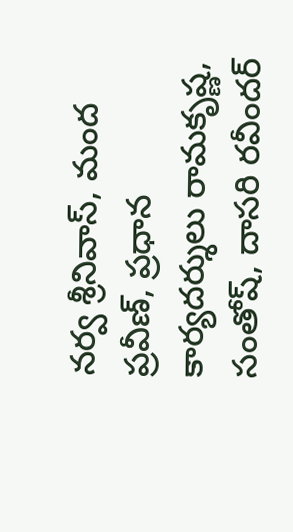నర్వ శ్రీనివాస్, మంద ప్రవీణ్, ప్రధాన కార్యదర్శులు రామకృష్ణ, సంతోష్, దాసరి రవీందర్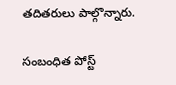తదితరులు పాల్గొన్నారు.

సంబంధిత పోస్ట్